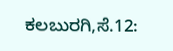ಕಲಬುರಗಿ,ಸೆ.12: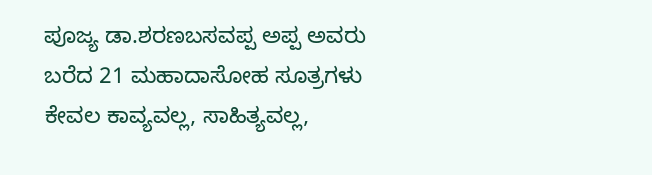ಪೂಜ್ಯ ಡಾ.ಶರಣಬಸವಪ್ಪ ಅಪ್ಪ ಅವರು ಬರೆದ 21 ಮಹಾದಾಸೋಹ ಸೂತ್ರಗಳು ಕೇವಲ ಕಾವ್ಯವಲ್ಲ, ಸಾಹಿತ್ಯವಲ್ಲ,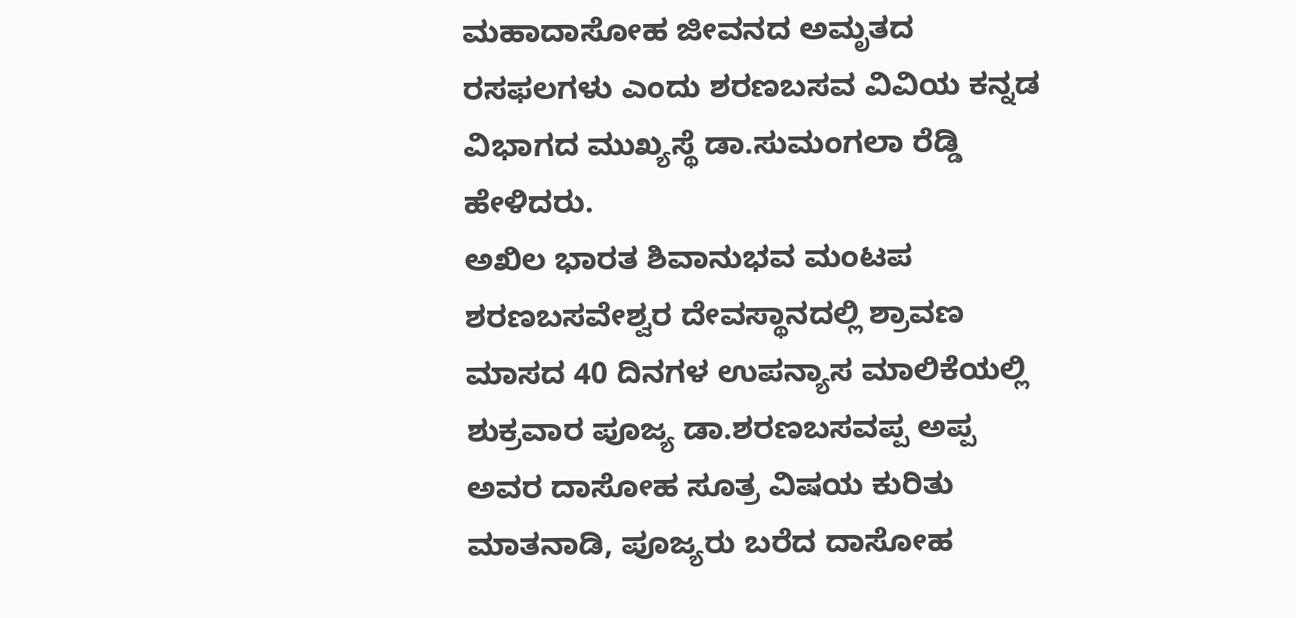ಮಹಾದಾಸೋಹ ಜೀವನದ ಅಮೃತದ ರಸಫಲಗಳು ಎಂದು ಶರಣಬಸವ ವಿವಿಯ ಕನ್ನಡ ವಿಭಾಗದ ಮುಖ್ಯಸ್ಥೆ ಡಾ.ಸುಮಂಗಲಾ ರೆಡ್ಡಿ ಹೇಳಿದರು.
ಅಖಿಲ ಭಾರತ ಶಿವಾನುಭವ ಮಂಟಪ ಶರಣಬಸವೇಶ್ವರ ದೇವಸ್ಥಾನದಲ್ಲಿ ಶ್ರಾವಣ ಮಾಸದ 40 ದಿನಗಳ ಉಪನ್ಯಾಸ ಮಾಲಿಕೆಯಲ್ಲಿ ಶುಕ್ರವಾರ ಪೂಜ್ಯ ಡಾ.ಶರಣಬಸವಪ್ಪ ಅಪ್ಪ ಅವರ ದಾಸೋಹ ಸೂತ್ರ ವಿಷಯ ಕುರಿತು ಮಾತನಾಡಿ, ಪೂಜ್ಯರು ಬರೆದ ದಾಸೋಹ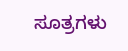ಸೂತ್ರಗಳು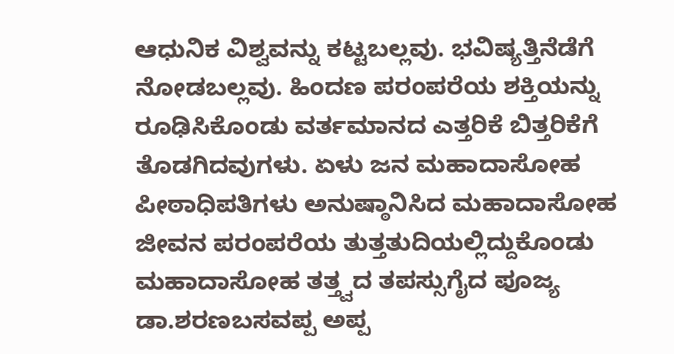ಆಧುನಿಕ ವಿಶ್ವವನ್ನು ಕಟ್ಟಬಲ್ಲವು. ಭವಿಷ್ಯತ್ತಿನೆಡೆಗೆ ನೋಡಬಲ್ಲವು. ಹಿಂದಣ ಪರಂಪರೆಯ ಶಕ್ತಿಯನ್ನು ರೂಢಿಸಿಕೊಂಡು ವರ್ತಮಾನದ ಎತ್ತರಿಕೆ ಬಿತ್ತರಿಕೆಗೆ ತೊಡಗಿದವುಗಳು. ಏಳು ಜನ ಮಹಾದಾಸೋಹ ಪೀಠಾಧಿಪತಿಗಳು ಅನುಷ್ಠಾನಿಸಿದ ಮಹಾದಾಸೋಹ ಜೀವನ ಪರಂಪರೆಯ ತುತ್ತತುದಿಯಲ್ಲಿದ್ದುಕೊಂಡು ಮಹಾದಾಸೋಹ ತತ್ತ್ವದ ತಪಸ್ಸುಗೈದ ಪೂಜ್ಯ ಡಾ.ಶರಣಬಸವಪ್ಪ ಅಪ್ಪ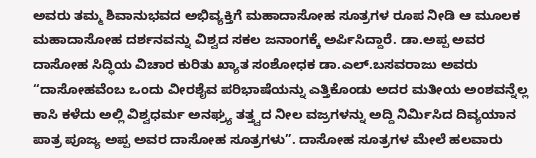ಅವರು ತಮ್ಮ ಶಿವಾನುಭವದ ಅಭಿವ್ಯಕ್ತಿಗೆ ಮಹಾದಾಸೋಹ ಸೂತ್ರಗಳ ರೂಪ ನೀಡಿ ಆ ಮೂಲಕ ಮಹಾದಾಸೋಹ ದರ್ಶನವನ್ನು ವಿಶ್ವದ ಸಕಲ ಜನಾಂಗಕ್ಕೆ ಅರ್ಪಿಸಿದ್ದಾರೆ. ಡಾ.ಅಪ್ಪ ಅವರ ದಾಸೋಹ ಸಿದ್ಧಿಯ ವಿಚಾರ ಕುರಿತು ಖ್ಯಾತ ಸಂಶೋಧಕ ಡಾ.ಎಲ್.ಬಸವರಾಜು ಅವರು “ದಾಸೋಹವೆಂಬ ಒಂದು ವೀರಶೈವ ಪರಿಭಾಷೆಯನ್ನು ಎತ್ತಿಕೊಂಡು ಅದರ ಮತೀಯ ಅಂಶವನ್ನೆಲ್ಲ ಕಾಸಿ ಕಳೆದು ಅಲ್ಲಿ ವಿಶ್ವಧರ್ಮ ಅನಘ್ರ್ಯ ತತ್ತ್ವದ ನೀಲ ವಜ್ರಗಳನ್ನು ಅದ್ದಿ ನಿರ್ಮಿಸಿದ ದಿವ್ಯಯಾನ ಪಾತ್ರ ಪೂಜ್ಯ ಅಪ್ಪ ಅವರ ದಾಸೋಹ ಸೂತ್ರಗಳು”. ದಾಸೋಹ ಸೂತ್ರಗಳ ಮೇಲೆ ಹಲವಾರು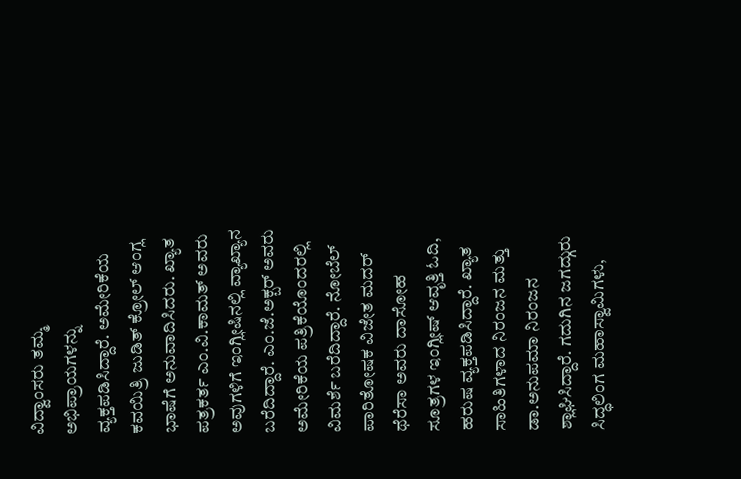ವಿದ್ವಾಂಸರು ತಮ್ಮ ಅಭಿಪ್ರಾಯಗಳನ್ನು ವ್ಯಕ್ತಪಡಿಸಿದ್ದಾರೆ. ಅಮೇರಿಕೆಯ ಕವಯಿತ್ರಿ ಜುಡಿತ್ ಕ್ರೋಲ್ ಆಂಗ್ಲ ಭಾಷೆಗೆ ಅನುವಾದಿಸಿದರು. ಖ್ಯಾತ ಪತ್ರಕರ್ತ ಎಂ.ವಿ.ಕಾಮತ್ ಅವರು ಅವುಗಳಿಗೆ ಇಂಗ್ಲೀಷಿನಲ್ಲಿ ವ್ಯಾಖ್ಯಾನ ಬರೆದಿದ್ದಾರೆ. ಎಂ.ಜೆ.ಅಕ್ಬರ್ ಅವರು ಅಮೇರಿಕೆಯ ಪತ್ರಿಕೆಯೊಂದರಲ್ಲಿ ವಿಮರ್ಶೆ ಬರೆದಿದ್ದಾರೆ. ನೋಬೆಲ್ ಪಾರಿತೋಷಕ ವಿಜೇತ ಮದರ್ ಥೆರೆಸಾ ಅವರು ದಾಸೋಹ ಸೂತ್ರಗಳ ಇಂಗ್ಲೀಷ್ ಆವೃತ್ತಿ ಓದಿ, ಹರುಷ ವ್ಯಕ್ತಪಡಿಸಿದ್ದಾರೆ. ಖ್ಯಾತ ಸಾಹಿತಿಗಳಾದ ನಿರಂಜನ ಮತ್ತು ಡಾ.ಅನುಪಮಾ ನಿರಂಜನ ಶ್ಲಾಘಿಸಿದ್ದಾರೆ. ಗದುಗಿನ ಜಗದ್ಗುರು ಸಿದ್ಧಲಿಂಗ ಮಹಾಸ್ವಾಮಿಗಳು,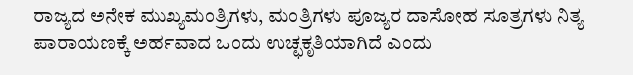ರಾಜ್ಯದ ಅನೇಕ ಮುಖ್ಯಮಂತ್ರಿಗಳು, ಮಂತ್ರಿಗಳು ಪೂಜ್ಯರ ದಾಸೋಹ ಸೂತ್ರಗಳು ನಿತ್ಯ ಪಾರಾಯಣಕ್ಕೆ ಅರ್ಹವಾದ ಒಂದು ಉಚ್ಛಕೃತಿಯಾಗಿದೆ ಎಂದು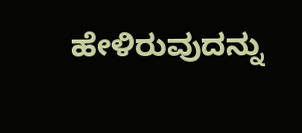ಹೇಳಿರುವುದನ್ನು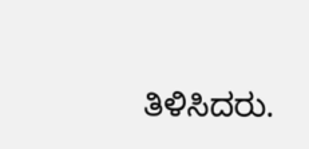ತಿಳಿಸಿದರು.